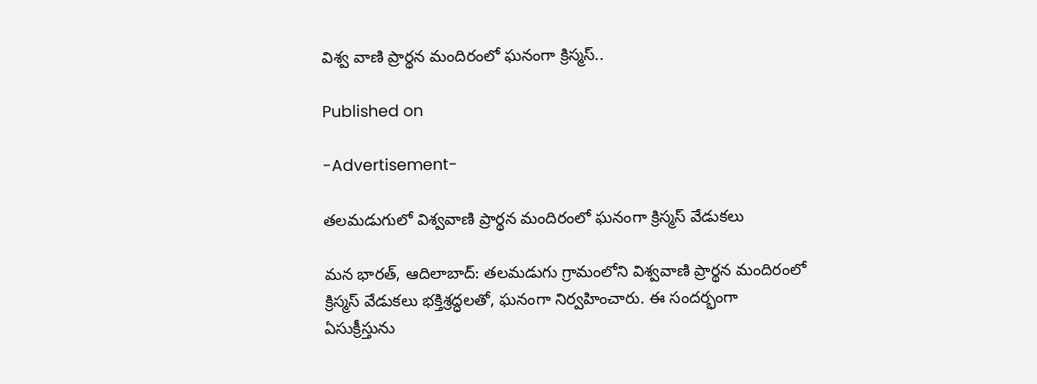విశ్వ వాణి ప్రార్థన మందిరంలో ఘనంగా క్రిస్మస్..

Published on

-Advertisement-

తలమడుగులో విశ్వవాణి ప్రార్థన మందిరంలో ఘనంగా క్రిస్మస్ వేడుకలు

మన భారత్, ఆదిలాబాద్: తలమడుగు గ్రామంలోని విశ్వవాణి ప్రార్థన మందిరంలో క్రిస్మస్ వేడుకలు భక్తిశ్రద్ధలతో, ఘనంగా నిర్వహించారు. ఈ సందర్భంగా ఏసుక్రీస్తును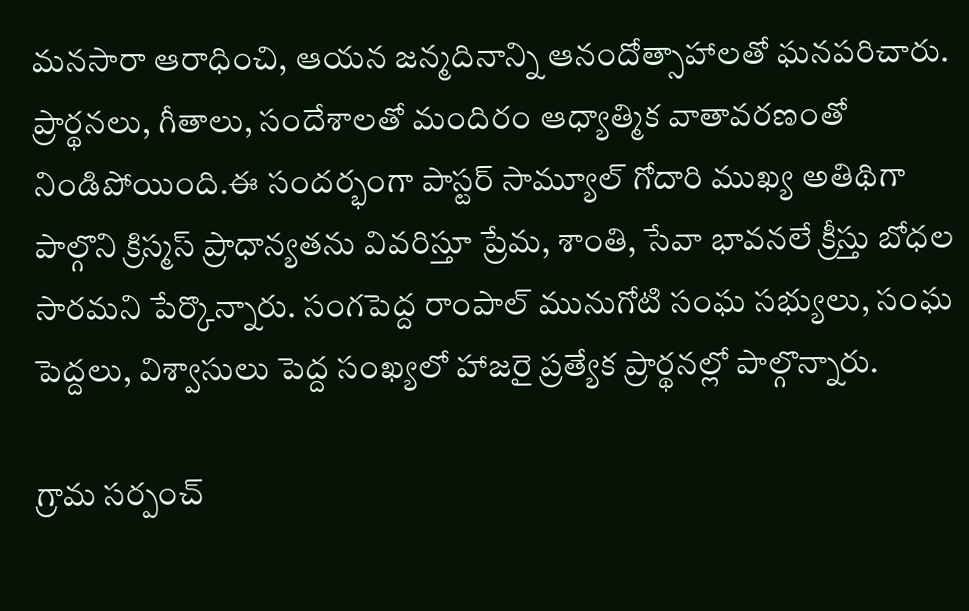మనసారా ఆరాధించి, ఆయన జన్మదినాన్ని ఆనందోత్సాహాలతో ఘనపరిచారు. ప్రార్థనలు, గీతాలు, సందేశాలతో మందిరం ఆధ్యాత్మిక వాతావరణంతో నిండిపోయింది.ఈ సందర్భంగా పాస్టర్ సామ్యూల్ గోదారి ముఖ్య అతిథిగా పాల్గొని క్రిస్మస్ ప్రాధాన్యతను వివరిస్తూ ప్రేమ, శాంతి, సేవా భావనలే క్రీస్తు బోధల సారమని పేర్కొన్నారు. సంగపెద్ద రాంపాల్ మునుగోటి సంఘ సభ్యులు, సంఘ పెద్దలు, విశ్వాసులు పెద్ద సంఖ్యలో హాజరై ప్రత్యేక ప్రార్థనల్లో పాల్గొన్నారు.

గ్రామ సర్పంచ్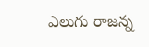ఎలుగు రాజన్న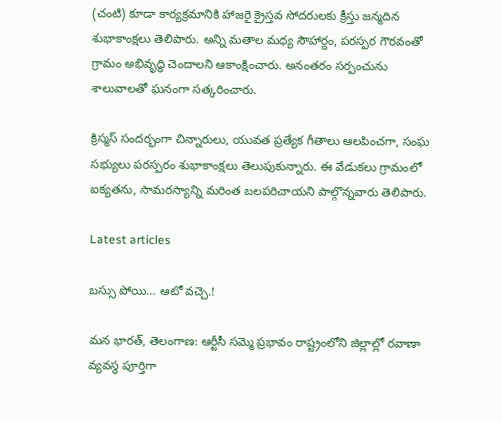(చంటి) కూడా కార్యక్రమానికి హాజరై క్రైస్తవ సోదరులకు క్రీస్తు జన్మదిన శుభాకాంక్షలు తెలిపారు. అన్ని మతాల మధ్య సౌహార్దం, పరస్పర గౌరవంతో గ్రామం అభివృద్ధి చెందాలని ఆకాంక్షించారు. అనంతరం సర్పంచును శాలువాలతో ఘనంగా సత్కరించారు.

క్రిస్మస్ సందర్భంగా చిన్నారులు, యువత ప్రత్యేక గీతాలు ఆలపించగా, సంఘ సభ్యులు పరస్పరం శుభాకాంక్షలు తెలుపుకున్నారు. ఈ వేడుకలు గ్రామంలో ఐక్యతను, సామరస్యాన్ని మరింత బలపరిచాయని పాల్గొన్నవారు తెలిపారు.

Latest articles

బస్సు పోయి… ఆటో వచ్చె.!

మన భారత్, తెలంగాణ: ఆర్టీసీ సమ్మె ప్రభావం రాష్ట్రంలోని జిల్లాల్లో రవాణా వ్యవస్థ పూర్తిగా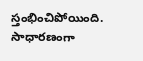స్తంభించిపోయింది. సాధారణంగా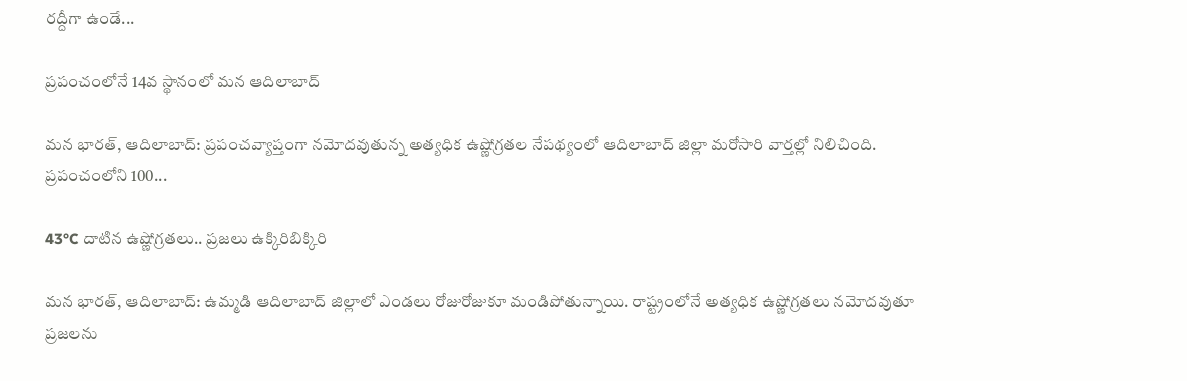రద్దీగా ఉండే...

ప్రపంచంలోనే 14వ స్థానంలో మన ఆదిలాబాద్

మన భారత్, ఆదిలాబాద్: ప్రపంచవ్యాప్తంగా నమోదవుతున్న అత్యధిక ఉష్ణోగ్రతల నేపథ్యంలో ఆదిలాబాద్ జిల్లా మరోసారి వార్తల్లో నిలిచింది. ప్రపంచంలోని 100...

43°C దాటిన ఉష్ణోగ్రతలు.. ప్రజలు ఉక్కిరిబిక్కిరి

మన భారత్, ఆదిలాబాద్: ఉమ్మడి ఆదిలాబాద్ జిల్లాలో ఎండలు రోజురోజుకూ మండిపోతున్నాయి. రాష్ట్రంలోనే అత్యధిక ఉష్ణోగ్రతలు నమోదవుతూ ప్రజలను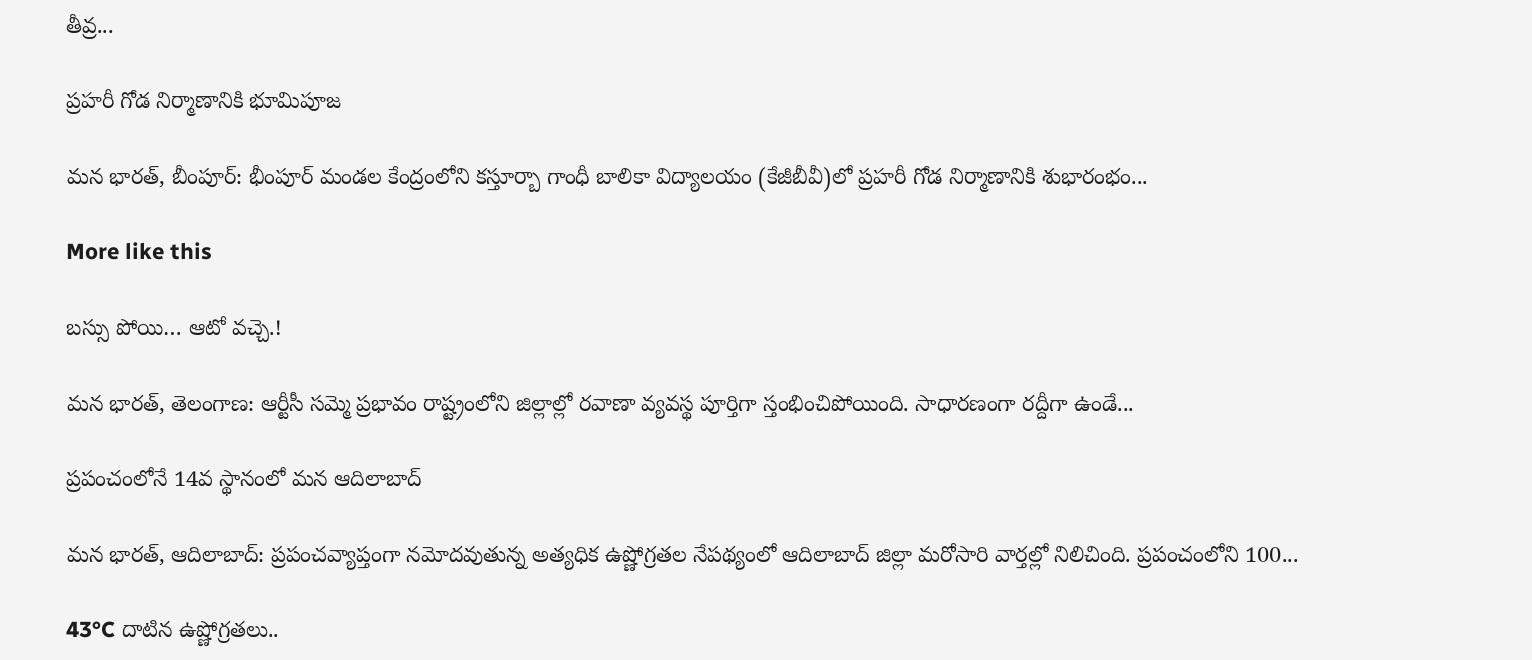తీవ్ర...

ప్రహరీ గోడ నిర్మాణానికి భూమిపూజ

మన భారత్, బీంపూర్: భీంపూర్ మండల కేంద్రంలోని కస్తూర్బా గాంధీ బాలికా విద్యాలయం (కేజీబీవీ)లో ప్రహరీ గోడ నిర్మాణానికి శుభారంభం...

More like this

బస్సు పోయి… ఆటో వచ్చె.!

మన భారత్, తెలంగాణ: ఆర్టీసీ సమ్మె ప్రభావం రాష్ట్రంలోని జిల్లాల్లో రవాణా వ్యవస్థ పూర్తిగా స్తంభించిపోయింది. సాధారణంగా రద్దీగా ఉండే...

ప్రపంచంలోనే 14వ స్థానంలో మన ఆదిలాబాద్

మన భారత్, ఆదిలాబాద్: ప్రపంచవ్యాప్తంగా నమోదవుతున్న అత్యధిక ఉష్ణోగ్రతల నేపథ్యంలో ఆదిలాబాద్ జిల్లా మరోసారి వార్తల్లో నిలిచింది. ప్రపంచంలోని 100...

43°C దాటిన ఉష్ణోగ్రతలు..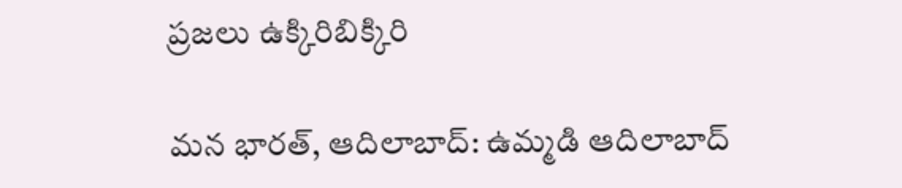ప్రజలు ఉక్కిరిబిక్కిరి

మన భారత్, ఆదిలాబాద్: ఉమ్మడి ఆదిలాబాద్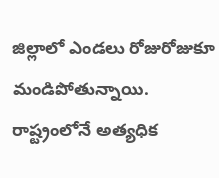జిల్లాలో ఎండలు రోజురోజుకూ మండిపోతున్నాయి. రాష్ట్రంలోనే అత్యధిక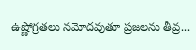ఉష్ణోగ్రతలు నమోదవుతూ ప్రజలను తీవ్ర...